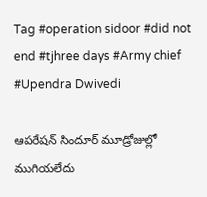Tag #operation sidoor #did not end #tjhree days #Army chief #Upendra Dwivedi

ఆపరేషన్‌ ‌సిందూర్‌ ‌మూడ్రోజుల్లో ముగియలేదు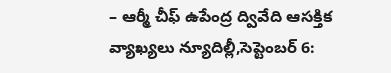– ఆర్మీ చీఫ్‌ ఉపేంద్ర ద్వివేది ఆసక్తిక వ్యాఖ్యలు న్యూదిల్లీ,సెప్టెంబర్‌ 6: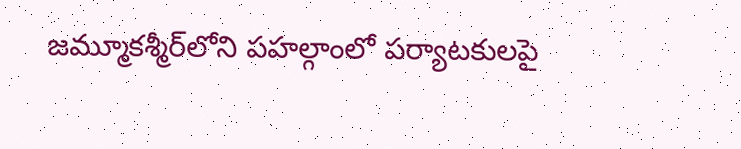జమ్మూకశ్మీర్‌లోని పహల్గాంలో పర్యాటకులపై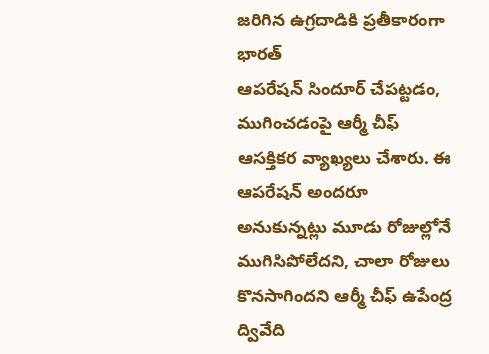జరిగిన ఉగ్రదాడికి ప్రతీకారంగా భారత్‌ ఆపరేషన్‌ ‌సిందూర్‌ ‌చేపట్టడం, ముగించడంపై ఆర్మీ చీఫ్‌ ఆసక్తికర వ్యాఖ్యలు చేశారు. ఈ ఆపరేషన్‌ అం‌దరూ అనుకున్నట్లు మూడు రోజుల్లోనే ముగిసిపోలేదని, చాలా రోజులు కొనసాగిందని ఆర్మీ చీఫ్‌ ఉపేంద్ర ద్వివేది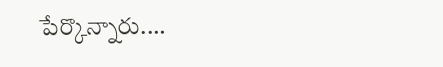పేర్కొన్నారు.…